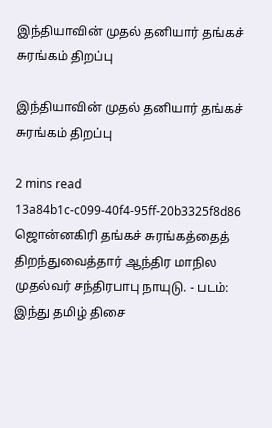இந்தியாவின் முதல் தனியார் தங்கச் சுரங்கம் திறப்பு

இந்தியாவின் முதல் தனியார் தங்கச் சுரங்கம் திறப்பு

2 mins read
13a84b1c-c099-40f4-95ff-20b3325f8d86
ஜொன்னகிரி தங்கச் சுரங்கத்தைத் திறந்துவைத்தார் ஆந்திர மாநில முதல்வர் சந்திரபாபு நாயுடு. - படம்: இந்து தமிழ் திசை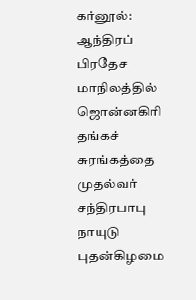கர்னூல்: ஆந்திரப் பிரதேச மாநிலத்தில் ஜொன்னகிரி தங்கச் சுரங்கத்தை முதல்வர் சந்திரபாபு நாயுடு புதன்கிழமை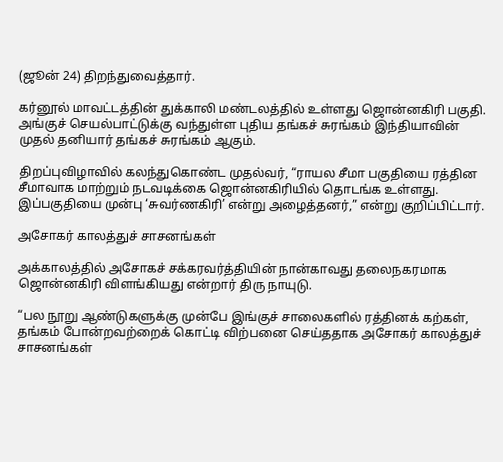(ஜூன் 24) திறந்துவைத்தார்.

கர்னூல் மாவட்டத்தின் துக்காலி மண்டலத்தில் உள்ளது ஜொன்னகிரி பகுதி. அங்குச் செயல்பாட்டுக்கு வந்துள்ள புதிய தங்கச் சுரங்கம் இந்தியாவின் முதல் தனியார் தங்கச் சுரங்கம் ஆகும்.

திறப்புவிழாவில் கலந்துகொண்ட முதல்வர், “ராயல சீமா பகுதியை ரத்தின சீமாவாக மாற்றும் நடவடிக்கை ஜொன்னகிரியில் தொடங்க உள்ளது. இப்பகுதியை முன்பு ‘சுவர்ணகிரி’ என்று அழைத்தனர்,” என்று குறிப்பிட்டார்.

அசோகர் காலத்துச் சாசனங்கள்

அக்காலத்தில் அசோகச் சக்கரவர்த்தியின் நான்காவது தலைநகரமாக ஜொன்னகிரி விளங்கியது என்றார் திரு நாயுடு.

“பல நூறு ஆண்டுகளுக்கு முன்பே இங்குச் சாலைகளில் ரத்தினக் கற்கள், தங்கம் போன்றவற்றைக் கொட்டி விற்பனை செய்ததாக அசோகர் காலத்துச் சாசனங்கள்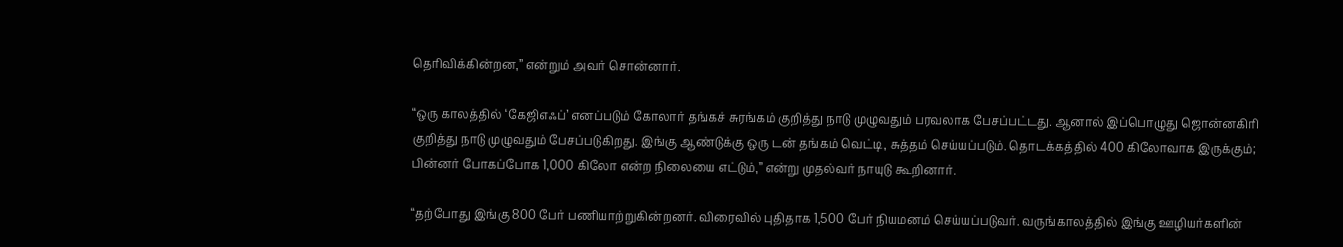தெரிவிக்கின்றன,” என்றும் அவர் சொன்னார்.

“ஒரு காலத்தில் ‘கேஜிஎஃப்’ எனப்படும் கோலார் தங்கச் சுரங்கம் குறித்து நாடு முழுவதும் பரவலாக பேசப்பட்டது. ஆனால் இப்பொழுது ஜொன்னகிரி குறித்து நாடு முழுவதும் பேசப்படுகிறது. இங்கு ஆண்டுக்கு ஒரு டன் தங்கம் வெட்டி, சுத்தம் செய்யப்படும். தொடக்கத்தில் 400 கிலோவாக இருக்கும்; பின்னர் போகப்போக 1,000 கிலோ என்ற நிலையை எட்டும்,” என்று முதல்வர் நாயுடு கூறினார்.

“தற்போது இங்கு 800 பேர் பணியாற்றுகின்றனர். விரைவில் புதிதாக 1,500 பேர் நியமனம் செய்யப்படுவர். வருங்காலத்தில் இங்கு ஊழியர்களின்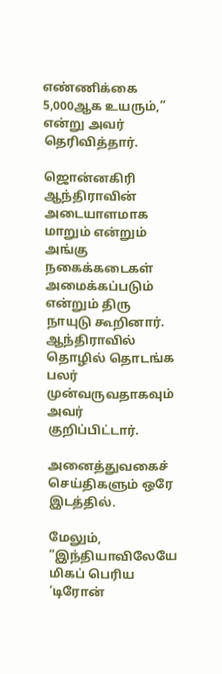எண்ணிக்கை 5,000ஆக உயரும்,” என்று அவர் தெரிவித்தார்.

ஜொன்னகிரி ஆந்திராவின் அடையாளமாக மாறும் என்றும் அங்கு நகைக்கடைகள் அமைக்கப்படும் என்றும் திரு நாயுடு கூறினார். ஆந்திராவில் தொழில் தொடங்க பலர் முன்வருவதாகவும் அவர் குறிப்பிட்டார்.

அனைத்துவகைச் செய்திகளும் ஒரே இடத்தில்.

மேலும், “இந்தியாவிலேயே மிகப் பெரிய ‘டிரோன்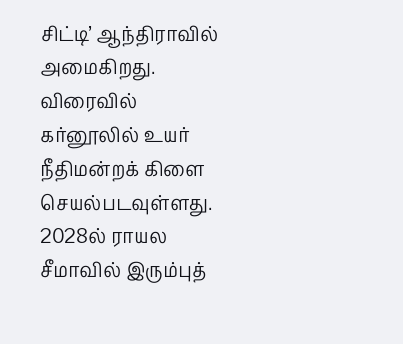சிட்டி’ ஆந்திராவில் அமைகிறது. விரைவில் கர்னூலில் உயர் நீதிமன்றக் கிளை செயல்படவுள்ளது. 2028ல் ராயல சீமாவில் இரும்புத்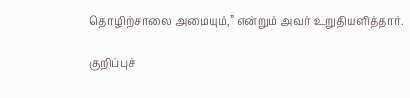தொழிற்சாலை அமையும்,” என்றும் அவர் உறுதியளித்தார்.

குறிப்புச்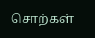சொற்கள்